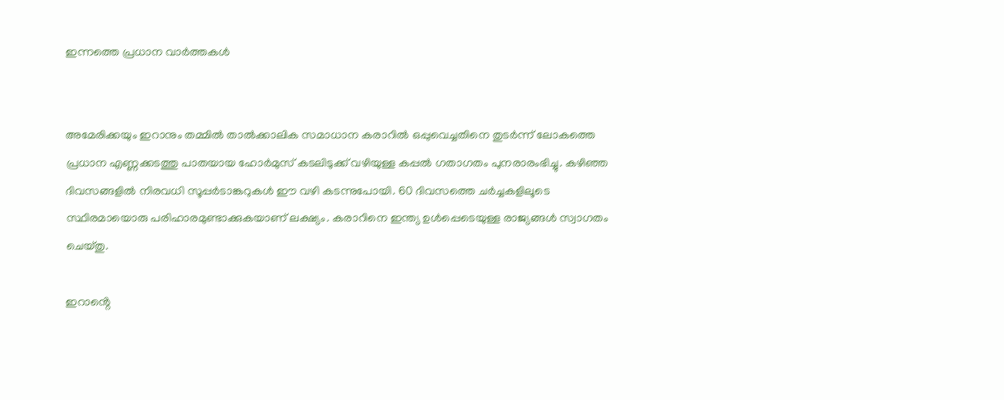ഇന്നത്തെ പ്രധാന വാർത്തകൾ


അമേരിക്കയും ഇറാനും തമ്മിൽ താൽക്കാലിക സമാധാന കരാറിൽ ഒപ്പുവെച്ചതിനെ തുടർന്ന് ലോകത്തെ പ്രധാന എണ്ണക്കടത്തു പാതയായ ഹോർമുസ് കടലിടുക്ക് വഴിയുള്ള കപ്പൽ ഗതാഗതം പുനരാരംഭിച്ചു. കഴിഞ്ഞ ദിവസങ്ങളിൽ നിരവധി സൂപ്പർടാങ്കറുകൾ ഈ വഴി കടന്നുപോയി. 60 ദിവസത്തെ ചർച്ചകളിലൂടെ സ്ഥിരമായൊരു പരിഹാരമുണ്ടാക്കുകയാണ് ലക്ഷ്യം. കരാറിനെ ഇന്ത്യ ഉൾപ്പെടെയുള്ള രാജ്യങ്ങൾ സ്വാഗതം ചെയ്തു.

ഇറാൻ്റെ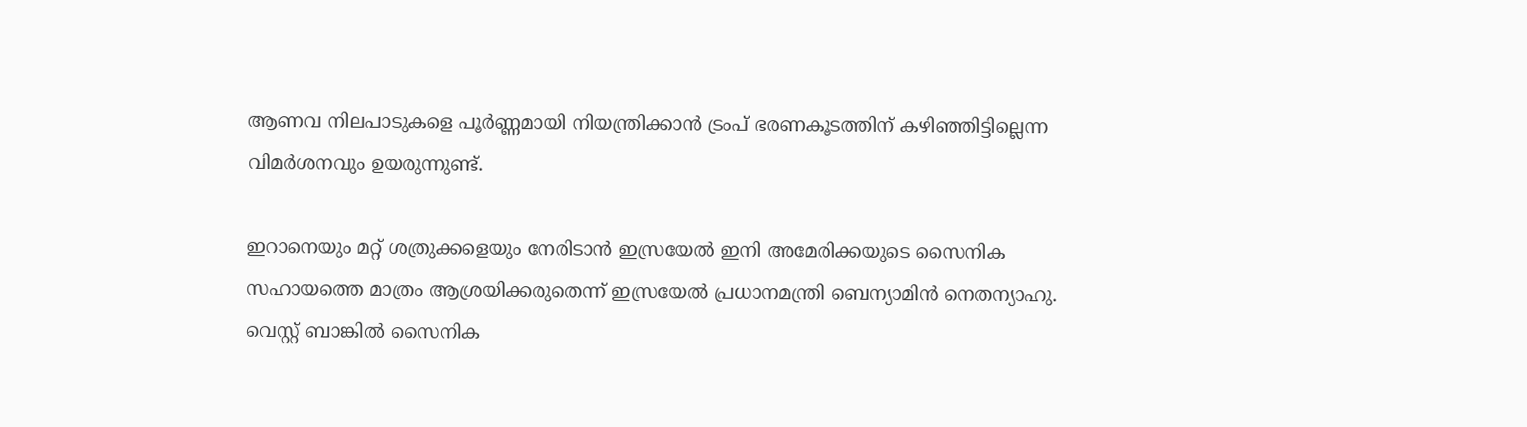ആണവ നിലപാടുകളെ പൂർണ്ണമായി നിയന്ത്രിക്കാൻ ട്രംപ് ഭരണകൂടത്തിന് കഴിഞ്ഞിട്ടില്ലെന്ന വിമർശനവും ഉയരുന്നുണ്ട്.

ഇറാനെയും മറ്റ് ശത്രുക്കളെയും നേരിടാൻ ഇസ്രയേൽ ഇനി അമേരിക്കയുടെ സൈനിക സഹായത്തെ മാത്രം ആശ്രയിക്കരുതെന്ന് ഇസ്രയേൽ പ്രധാനമന്ത്രി ബെന്യാമിൻ നെതന്യാഹു. വെസ്റ്റ് ബാങ്കിൽ സൈനിക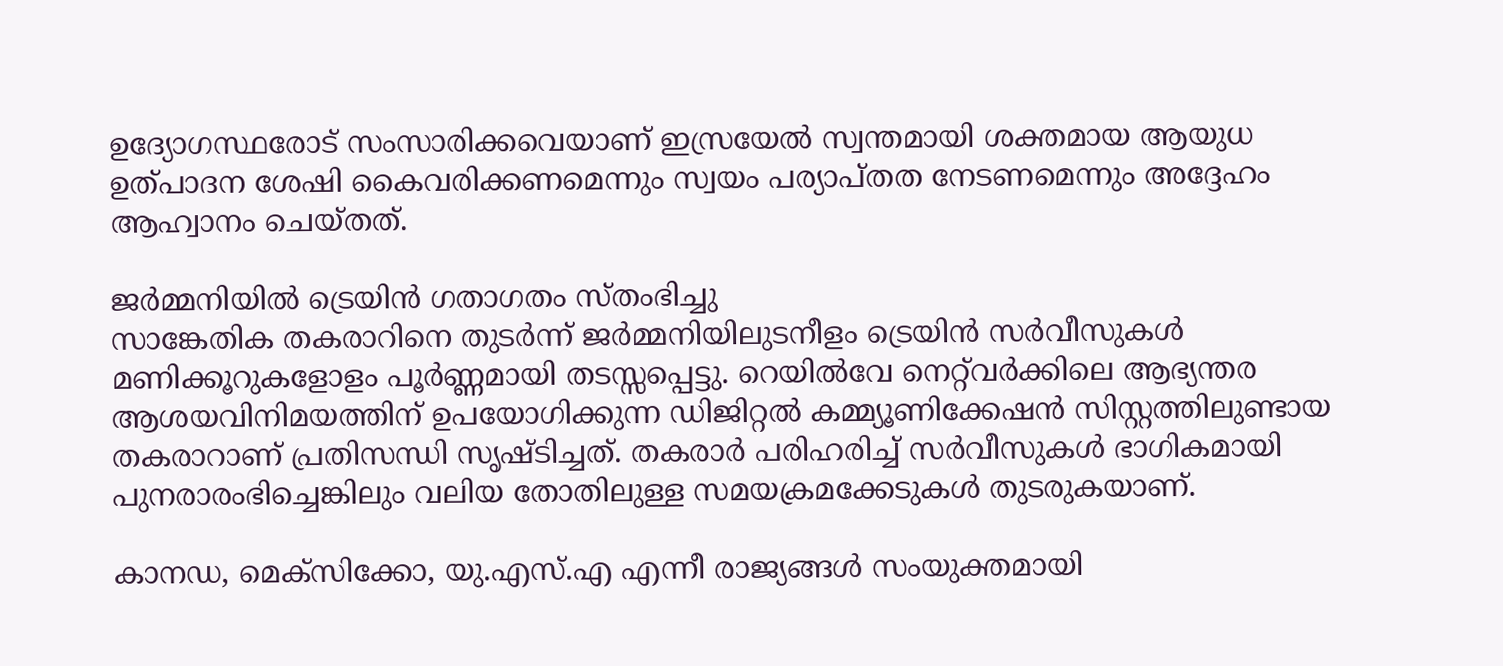ഉദ്യോഗസ്ഥരോട് സംസാരിക്കവെയാണ് ഇസ്രയേൽ സ്വന്തമായി ശക്തമായ ആയുധ ഉത്പാദന ശേഷി കൈവരിക്കണമെന്നും സ്വയം പര്യാപ്തത നേടണമെന്നും അദ്ദേഹം ആഹ്വാനം ചെയ്തത്.

ജർമ്മനിയിൽ ട്രെയിൻ ഗതാഗതം സ്തംഭിച്ചു
സാങ്കേതിക തകരാറിനെ തുടർന്ന് ജർമ്മനിയിലുടനീളം ട്രെയിൻ സർവീസുകൾ മണിക്കൂറുകളോളം പൂർണ്ണമായി തടസ്സപ്പെട്ടു. റെയിൽവേ നെറ്റ്‌വർക്കിലെ ആഭ്യന്തര ആശയവിനിമയത്തിന് ഉപയോഗിക്കുന്ന ഡിജിറ്റൽ കമ്മ്യൂണിക്കേഷൻ സിസ്റ്റത്തിലുണ്ടായ തകരാറാണ് പ്രതിസന്ധി സൃഷ്ടിച്ചത്. തകരാർ പരിഹരിച്ച് സർവീസുകൾ ഭാഗികമായി പുനരാരംഭിച്ചെങ്കിലും വലിയ തോതിലുള്ള സമയക്രമക്കേടുകൾ തുടരുകയാണ്.

കാനഡ, മെക്സിക്കോ, യു.എസ്.എ എന്നീ രാജ്യങ്ങൾ സംയുക്തമായി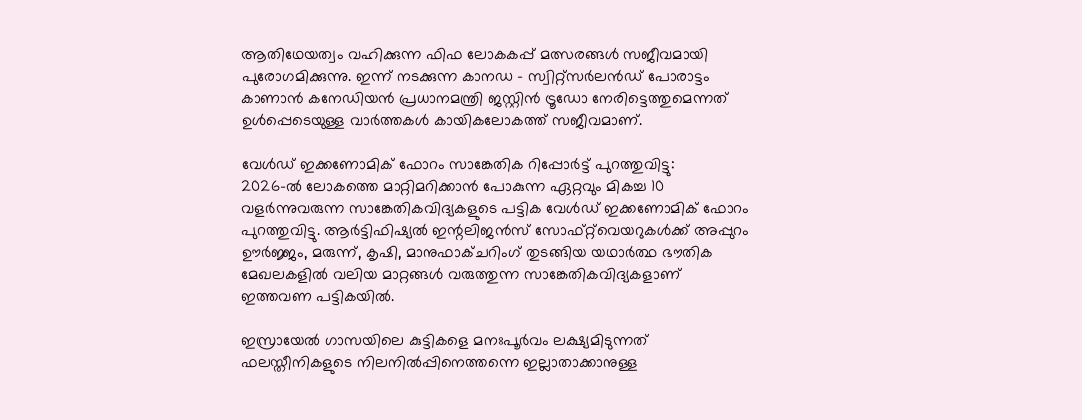ആതിഥേയത്വം വഹിക്കുന്ന ഫിഫ ലോകകപ്പ് മത്സരങ്ങൾ സജീവമായി പുരോഗമിക്കുന്നു. ഇന്ന് നടക്കുന്ന കാനഡ – സ്വിറ്റ്സർലൻഡ് പോരാട്ടം കാണാൻ കനേഡിയൻ പ്രധാനമന്ത്രി ജസ്റ്റിൻ ട്രൂഡോ നേരിട്ടെത്തുമെന്നത് ഉൾപ്പെടെയുള്ള വാർത്തകൾ കായികലോകത്ത് സജീവമാണ്.

വേൾഡ് ഇക്കണോമിക് ഫോറം സാങ്കേതിക റിപ്പോർട്ട് പുറത്തുവിട്ടു:
2026-ൽ ലോകത്തെ മാറ്റിമറിക്കാൻ പോകുന്ന ഏറ്റവും മികച്ച 10 വളർന്നുവരുന്ന സാങ്കേതികവിദ്യകളുടെ പട്ടിക വേൾഡ് ഇക്കണോമിക് ഫോറം പുറത്തുവിട്ടു. ആർട്ടിഫിഷ്യൽ ഇന്റലിജൻസ് സോഫ്റ്റ്‌വെയറുകൾക്ക് അപ്പുറം ഊർജ്ജം, മരുന്ന്, കൃഷി, മാനുഫാക്ചറിംഗ് തുടങ്ങിയ യഥാർത്ഥ ഭൗതിക മേഖലകളിൽ വലിയ മാറ്റങ്ങൾ വരുത്തുന്ന സാങ്കേതികവിദ്യകളാണ് ഇത്തവണ പട്ടികയിൽ.

ഇസ്രായേൽ ഗാസയിലെ കുട്ടികളെ മനഃപൂർവം ലക്ഷ്യമിടുന്നത് ഫലസ്തീനികളുടെ നിലനിൽപ്പിനെത്തന്നെ ഇല്ലാതാക്കാനുള്ള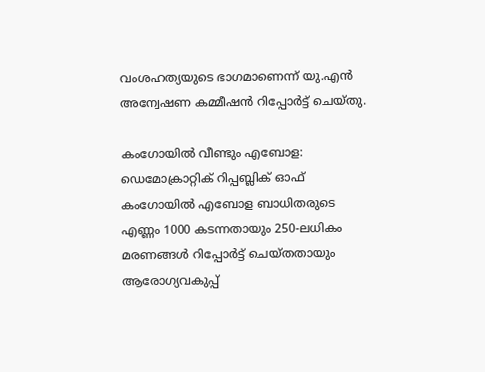വംശഹത്യയുടെ ഭാഗമാണെന്ന് യു.എൻ അന്വേഷണ കമ്മീഷൻ റിപ്പോർട്ട് ചെയ്തു.

കംഗോയിൽ വീണ്ടും എബോള: ഡെമോക്രാറ്റിക് റിപ്പബ്ലിക് ഓഫ് കംഗോയിൽ എബോള ബാധിതരുടെ എണ്ണം 1000 കടന്നതായും 250-ലധികം മരണങ്ങൾ റിപ്പോർട്ട് ചെയ്തതായും ആരോഗ്യവകുപ്പ്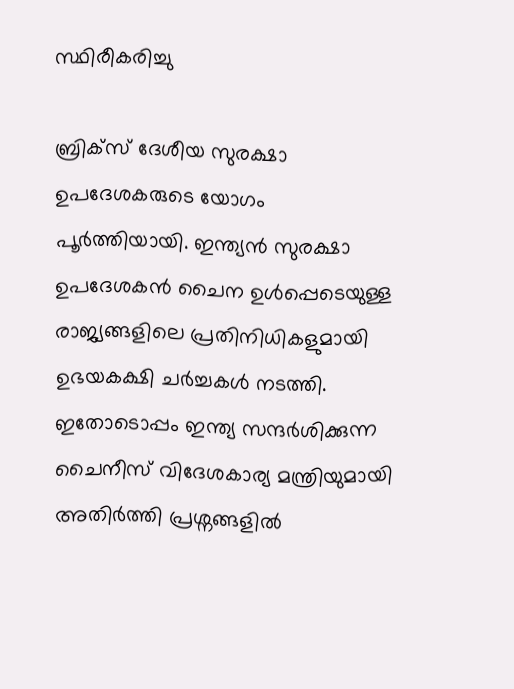സ്ഥിരീകരിച്ചു

ബ്രിക്സ് ദേശീയ സുരക്ഷാ ഉപദേശകരുടെ യോഗം പൂർത്തിയായി. ഇന്ത്യൻ സുരക്ഷാ ഉപദേശകൻ ചൈന ഉൾപ്പെടെയുള്ള രാജ്യങ്ങളിലെ പ്രതിനിധികളുമായി ഉഭയകക്ഷി ചർച്ചകൾ നടത്തി. ഇതോടൊപ്പം ഇന്ത്യ സന്ദർശിക്കുന്ന ചൈനീസ് വിദേശകാര്യ മന്ത്രിയുമായി അതിർത്തി പ്രശ്നങ്ങളിൽ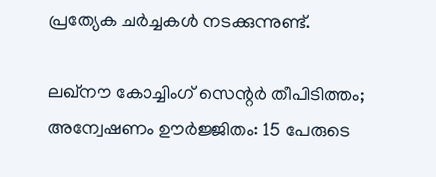പ്രത്യേക ചർച്ചകൾ നടക്കുന്നുണ്ട്.

ലഖ്‌നൗ കോച്ചിംഗ് സെന്റർ തീപിടിത്തം; അന്വേഷണം ഊർജ്ജിതം: 15 പേരുടെ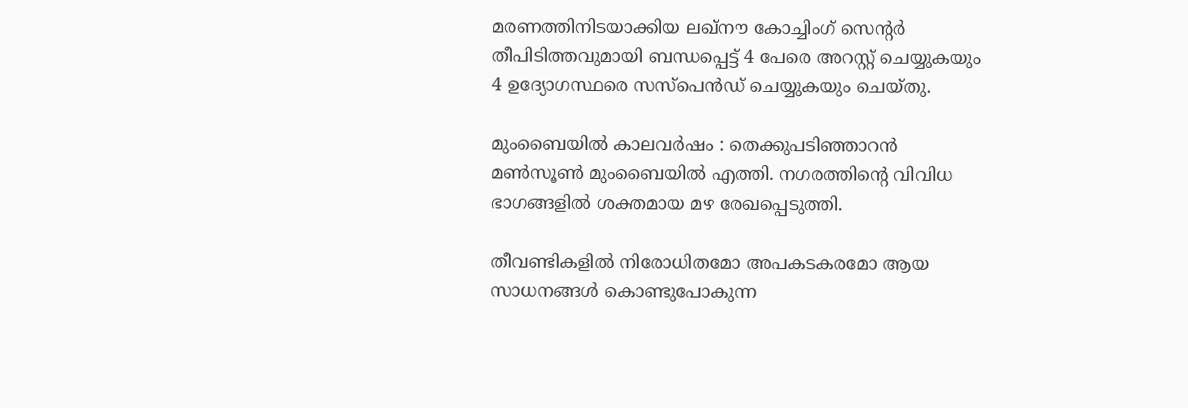മരണത്തിനിടയാക്കിയ ലഖ്‌നൗ കോച്ചിംഗ് സെന്റർ തീപിടിത്തവുമായി ബന്ധപ്പെട്ട് 4 പേരെ അറസ്റ്റ് ചെയ്യുകയും 4 ഉദ്യോഗസ്ഥരെ സസ്പെൻഡ് ചെയ്യുകയും ചെയ്തു.

മുംബൈയിൽ കാലവർഷം : തെക്കുപടിഞ്ഞാറൻ മൺസൂൺ മുംബൈയിൽ എത്തി. നഗരത്തിന്റെ വിവിധ ഭാഗങ്ങളിൽ ശക്തമായ മഴ രേഖപ്പെടുത്തി.

തീവണ്ടികളിൽ നിരോധിതമോ അപകടകരമോ ആയ സാധനങ്ങൾ കൊണ്ടുപോകുന്ന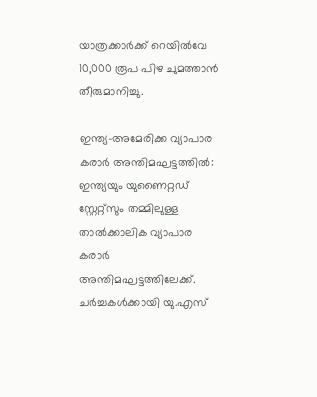യാത്രക്കാർക്ക് റെയിൽവേ 10,000 രൂപ പിഴ ചുമത്താൻ തീരുമാനിച്ചു.

ഇന്ത്യ-അമേരിക്ക വ്യാപാര കരാർ അന്തിമഘട്ടത്തിൽ: ഇന്ത്യയും യുണൈറ്റഡ് സ്റ്റേറ്റ്സും തമ്മിലുള്ള താൽക്കാലിക വ്യാപാര കരാർ അന്തിമഘട്ടത്തിലേക്ക്. ചർച്ചകൾക്കായി യു.എസ്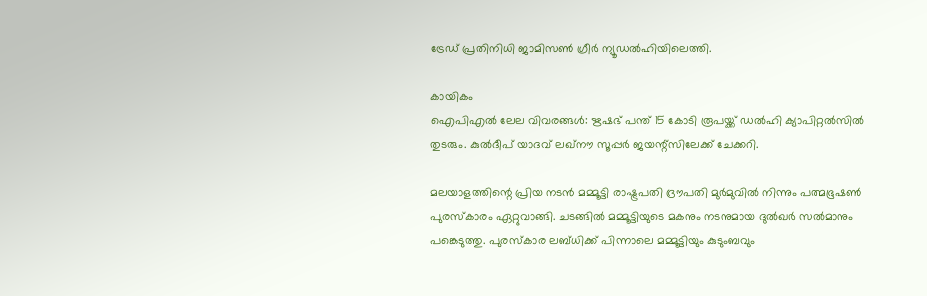ട്രേഡ് പ്രതിനിധി ജാമിസൺ ഗ്രീർ ന്യൂഡൽഹിയിലെത്തി.

കായികം
ഐപിഎൽ ലേല വിവരങ്ങൾ: ഋഷഭ് പന്ത് 15 കോടി രൂപയ്ക്ക് ഡൽഹി ക്യാപിറ്റൽസിൽ തുടരും. കുൽദീപ് യാദവ് ലഖ്‌നൗ സൂപ്പർ ജയന്റ്സിലേക്ക് ചേക്കറി.

മലയാളത്തിന്റെ പ്രിയ നടൻ മമ്മൂട്ടി രാഷ്ട്രപതി ദ്രൗപതി മുർമുവിൽ നിന്നും പത്മഭൂഷൺ പുരസ്കാരം ഏറ്റുവാങ്ങി. ചടങ്ങിൽ മമ്മൂട്ടിയുടെ മകനും നടനുമായ ദുൽഖർ സൽമാനും പങ്കെടുത്തു. പുരസ്കാര ലബ്ധിക്ക് പിന്നാലെ മമ്മൂട്ടിയും കുടുംബവും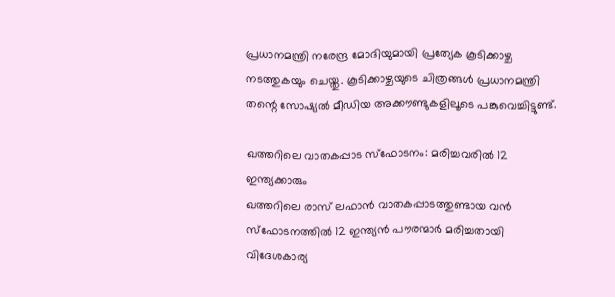പ്രധാനമന്ത്രി നരേന്ദ്ര മോദിയുമായി പ്രത്യേക കൂടിക്കാഴ്ച നടത്തുകയും ചെയ്തു. കൂടിക്കാഴ്ചയുടെ ചിത്രങ്ങൾ പ്രധാനമന്ത്രി തന്റെ സോഷ്യൽ മീഡിയ അക്കൗണ്ടുകളിലൂടെ പങ്കുവെച്ചിട്ടുണ്ട്.

ഖത്തറിലെ വാതകപ്പാട സ്ഫോടനം: മരിച്ചവരിൽ 12 ഇന്ത്യക്കാരും
ഖത്തറിലെ രാസ് ലഫാൻ വാതകപ്പാടത്തുണ്ടായ വൻ സ്ഫോടനത്തിൽ 12 ഇന്ത്യൻ പൗരന്മാർ മരിച്ചതായി വിദേശകാര്യ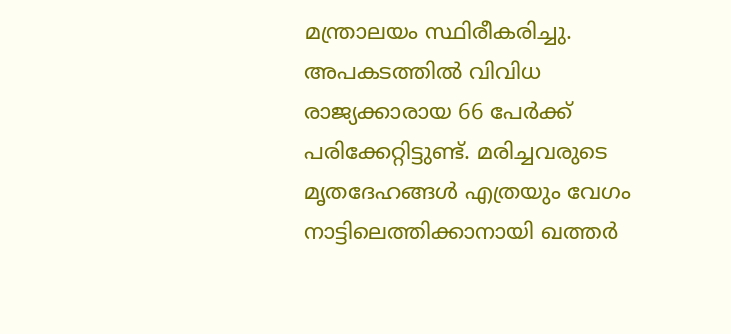മന്ത്രാലയം സ്ഥിരീകരിച്ചു. അപകടത്തിൽ വിവിധ രാജ്യക്കാരായ 66 പേർക്ക് പരിക്കേറ്റിട്ടുണ്ട്. മരിച്ചവരുടെ മൃതദേഹങ്ങൾ എത്രയും വേഗം നാട്ടിലെത്തിക്കാനായി ഖത്തർ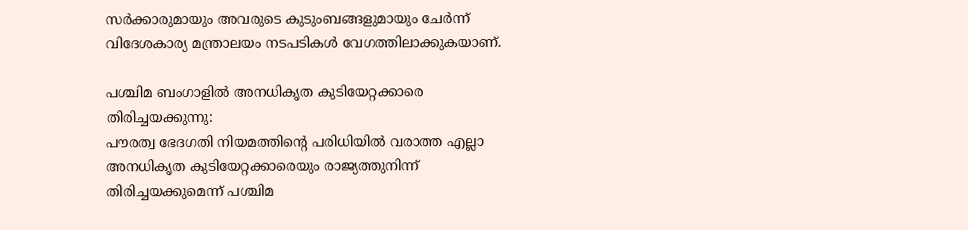സർക്കാരുമായും അവരുടെ കുടുംബങ്ങളുമായും ചേർന്ന് വിദേശകാര്യ മന്ത്രാലയം നടപടികൾ വേഗത്തിലാക്കുകയാണ്.

പശ്ചിമ ബംഗാളിൽ അനധികൃത കുടിയേറ്റക്കാരെ തിരിച്ചയക്കുന്നു:
പൗരത്വ ഭേദഗതി നിയമത്തിന്റെ പരിധിയിൽ വരാത്ത എല്ലാ അനധികൃത കുടിയേറ്റക്കാരെയും രാജ്യത്തുനിന്ന് തിരിച്ചയക്കുമെന്ന് പശ്ചിമ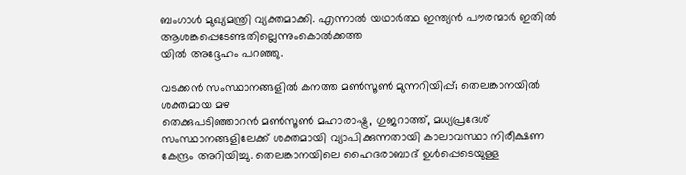ബംഗാൾ മുഖ്യമന്ത്രി വ്യക്തമാക്കി. എന്നാൽ യഥാർത്ഥ ഇന്ത്യൻ പൗരന്മാർ ഇതിൽ ആശങ്കപ്പെടേണ്ടതില്ലെന്നുംകൊൽക്കത്ത
യിൽ അദ്ദേഹം പറഞ്ഞു.

വടക്കൻ സംസ്ഥാനങ്ങളിൽ കനത്ത മൺസൂൺ മുന്നറിയിപ്പ്; തെലങ്കാനയിൽ ശക്തമായ മഴ
തെക്കുപടിഞ്ഞാറൻ മൺസൂൺ മഹാരാഷ്ട്ര, ഗുജറാത്ത്, മധ്യപ്രദേശ് സംസ്ഥാനങ്ങളിലേക്ക് ശക്തമായി വ്യാപിക്കുന്നതായി കാലാവസ്ഥാ നിരീക്ഷണ കേന്ദ്രം അറിയിച്ചു. തെലങ്കാനയിലെ ഹൈദരാബാദ് ഉൾപ്പെടെയുള്ള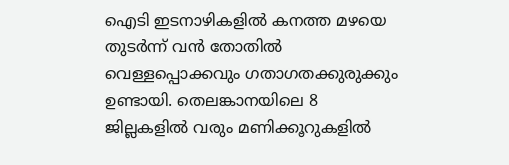ഐടി ഇടനാഴികളിൽ കനത്ത മഴയെ തുടർന്ന് വൻ തോതിൽ വെള്ളപ്പൊക്കവും ഗതാഗതക്കുരുക്കും ഉണ്ടായി. തെലങ്കാനയിലെ 8 ജില്ലകളിൽ വരും മണിക്കൂറുകളിൽ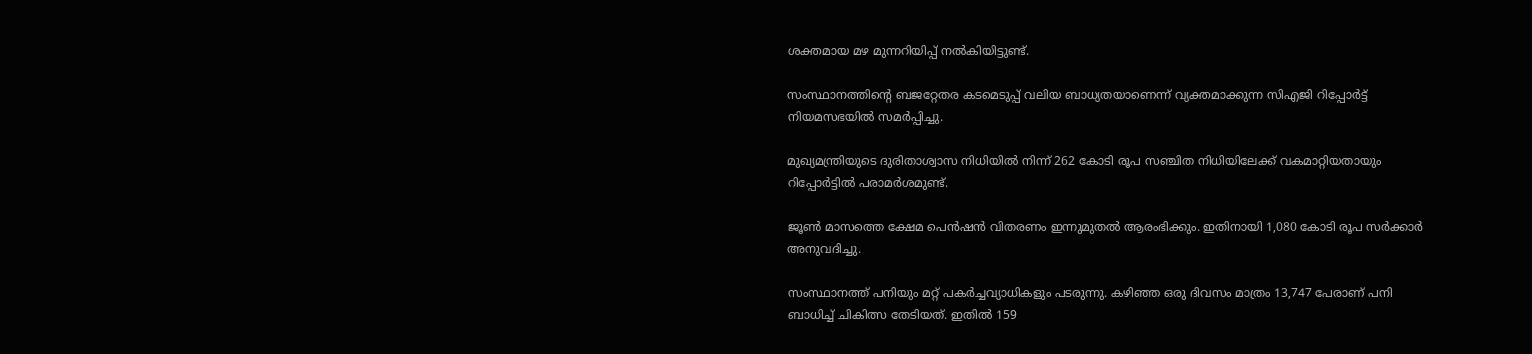ശക്തമായ മഴ മുന്നറിയിപ്പ് നൽകിയിട്ടുണ്ട്.

സംസ്ഥാനത്തിന്റെ ബജറ്റേതര കടമെടുപ്പ് വലിയ ബാധ്യതയാണെന്ന് വ്യക്തമാക്കുന്ന സിഎജി റിപ്പോർട്ട് നിയമസഭയിൽ സമർപ്പിച്ചു.

മുഖ്യമന്ത്രിയുടെ ദുരിതാശ്വാസ നിധിയിൽ നിന്ന് 262 കോടി രൂപ സഞ്ചിത നിധിയിലേക്ക് വകമാറ്റിയതായും റിപ്പോർട്ടിൽ പരാമർശമുണ്ട്.

ജൂൺ മാസത്തെ ക്ഷേമ പെൻഷൻ വിതരണം ഇന്നുമുതൽ ആരംഭിക്കും. ഇതിനായി 1,080 കോടി രൂപ സർക്കാർ അനുവദിച്ചു.

സംസ്ഥാനത്ത് പനിയും മറ്റ് പകർച്ചവ്യാധികളും പടരുന്നു. കഴിഞ്ഞ ഒരു ദിവസം മാത്രം 13,747 പേരാണ് പനി ബാധിച്ച് ചികിത്സ തേടിയത്. ഇതിൽ 159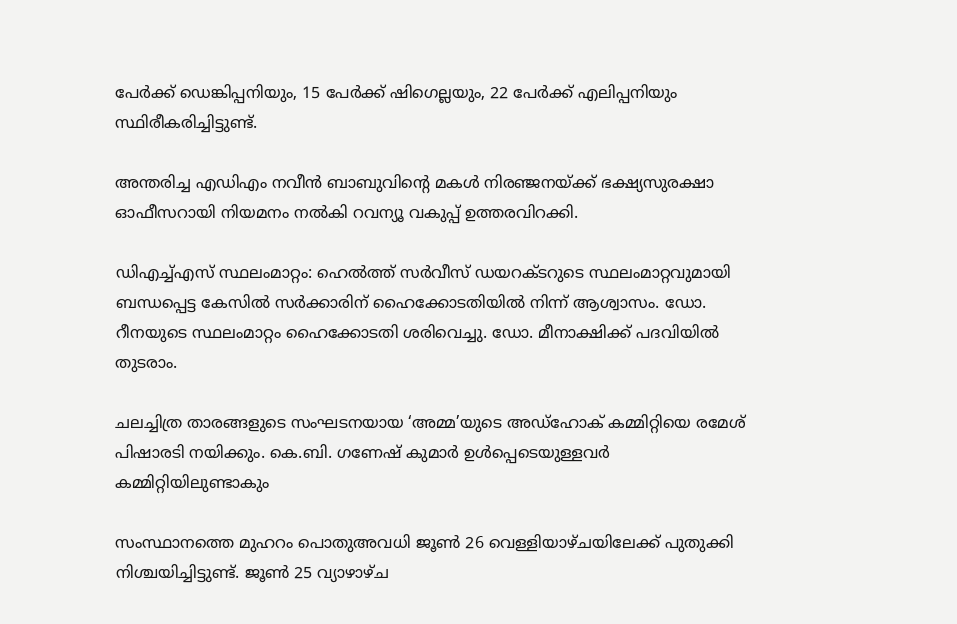പേർക്ക് ഡെങ്കിപ്പനിയും, 15 പേർക്ക് ഷിഗെല്ലയും, 22 പേർക്ക് എലിപ്പനിയും സ്ഥിരീകരിച്ചിട്ടുണ്ട്.

അന്തരിച്ച എഡിഎം നവീൻ ബാബുവിന്റെ മകൾ നിരഞ്ജനയ്ക്ക് ഭക്ഷ്യസുരക്ഷാ ഓഫീസറായി നിയമനം നൽകി റവന്യൂ വകുപ്പ് ഉത്തരവിറക്കി.

ഡിഎച്ച്എസ് സ്ഥലംമാറ്റം: ഹെൽത്ത് സർവീസ് ഡയറക്ടറുടെ സ്ഥലംമാറ്റവുമായി ബന്ധപ്പെട്ട കേസിൽ സർക്കാരിന് ഹൈക്കോടതിയിൽ നിന്ന് ആശ്വാസം. ഡോ. റീനയുടെ സ്ഥലംമാറ്റം ഹൈക്കോടതി ശരിവെച്ചു. ഡോ. മീനാക്ഷിക്ക് പദവിയിൽ തുടരാം.

ചലച്ചിത്ര താരങ്ങളുടെ സംഘടനയായ ‘അമ്മ’യുടെ അഡ്‌ഹോക് കമ്മിറ്റിയെ രമേശ് പിഷാരടി നയിക്കും. കെ.ബി. ഗണേഷ് കുമാർ ഉൾപ്പെടെയുള്ളവർ കമ്മിറ്റിയിലുണ്ടാകും

സംസ്ഥാനത്തെ മുഹറം പൊതുഅവധി ജൂൺ 26 വെള്ളിയാഴ്ചയിലേക്ക് പുതുക്കി നിശ്ചയിച്ചിട്ടുണ്ട്. ജൂൺ 25 വ്യാഴാഴ്ച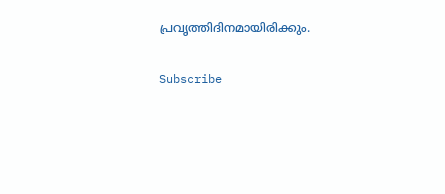പ്രവൃത്തിദിനമായിരിക്കും.

Subscribe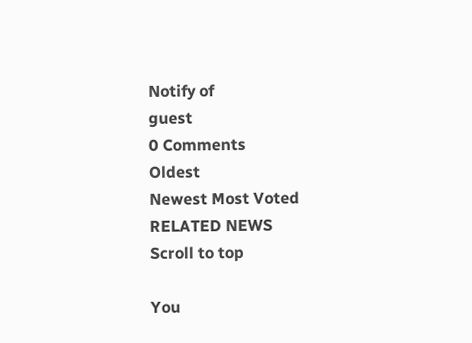Notify of
guest
0 Comments
Oldest
Newest Most Voted
RELATED NEWS
Scroll to top

You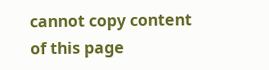cannot copy content of this page